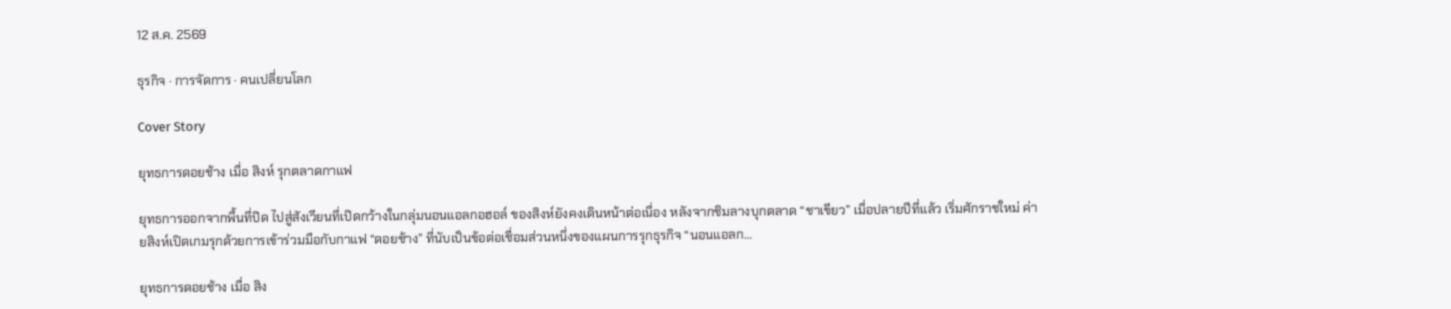12 ส.ค. 2569

ธุรกิจ · การจัดการ · คนเปลี่ยนโลก

Cover Story

ยุทธการดอยช้าง เมื่อ สิงห์ รุกตลาดกาแฟ

ยุทธการออกจากพื้นที่ปิด ไปสู่สังเวียนที่เปิดกว้างในกลุ่มนอนแอลกอฮอล์ ของสิงห์ยังคงเดินหน้าต่อเนื่อง หลังจากชิมลางบุกตลาด “ชาเขียว” เมื่อปลายปีที่แล้ว เริ่มศักราชใหม่ ค่ายสิงห์เปิดเกมรุกด้วยการเข้าร่วมมือกับกาแฟ “ดอยช้าง” ที่นับเป็นข้อต่อเชื่อมส่วนหนึ่งของแผนการรุกธุรกิจ “นอนแอลก…

ยุทธการดอยช้าง เมื่อ สิง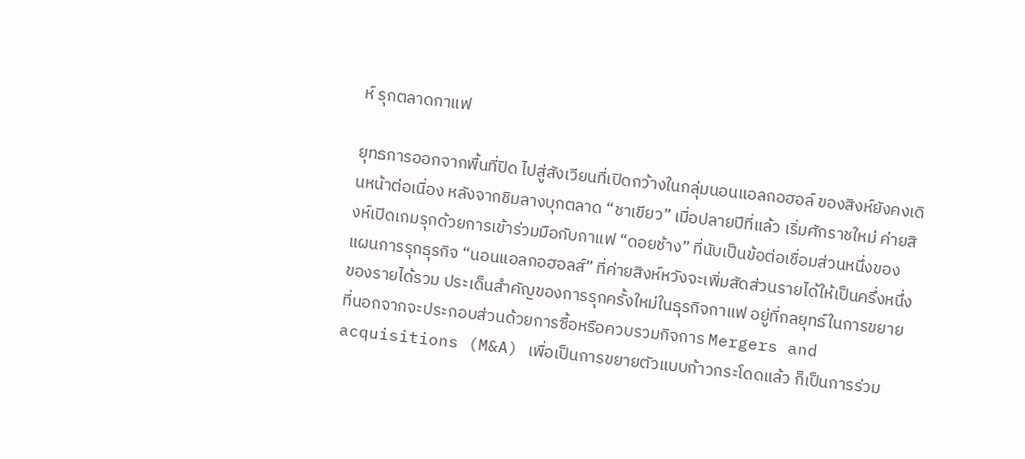ห์ รุกตลาดกาแฟ

ยุทธการออกจากพื้นที่ปิด ไปสู่สังเวียนที่เปิดกว้างในกลุ่มนอนแอลกอฮอล์ ของสิงห์ยังคงเดินหน้าต่อเนื่อง หลังจากชิมลางบุกตลาด “ชาเขียว” เมื่อปลายปีที่แล้ว เริ่มศักราชใหม่ ค่ายสิงห์เปิดเกมรุกด้วยการเข้าร่วมมือกับกาแฟ “ดอยช้าง” ที่นับเป็นข้อต่อเชื่อมส่วนหนึ่งของแผนการรุกธุรกิจ “นอนแอลกอฮอลส์” ที่ค่ายสิงห์หวังจะเพิ่มสัดส่วนรายได้ให้เป็นครึ่งหนึ่งของรายได้รวม ประเด็นสำคัญของการรุกครั้งใหม่ในธุรกิจกาแฟ อยู่ที่กลยุทธ์ในการขยายที่นอกจากจะประกอบส่วนด้วยการซื้อหรือควบรวมกิจการ Mergers and acquisitions (M&A) เพื่อเป็นการขยายตัวแบบก้าวกระโดดแล้ว ก็เป็นการร่วม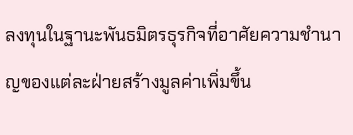ลงทุนในฐานะพันธมิตรธุรกิจที่อาศัยความชำนาญของแต่ละฝ่ายสร้างมูลค่าเพิ่มขึ้น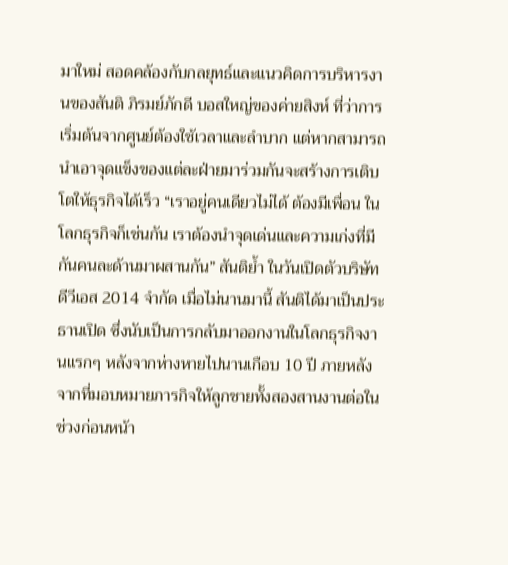มาใหม่ สอดคล้องกับกลยุทธ์และแนวคิดการบริหารงานของสันติ ภิรมย์ภักดี บอสใหญ่ของค่ายสิงห์ ที่ว่าการเริ่มต้นจากศูนย์ต้องใช้เวลาและลำบาก แต่หากสามารถนำเอาจุดแข็งของแต่ละฝ่ายมาร่วมกันจะสร้างการเติบโตให้ธุรกิจได้เร็ว “เราอยู่คนเดียวไม่ได้ ต้องมีเพื่อน ในโลกธุรกิจก็เช่นกัน เราต้องนำจุดเด่นและความเก่งที่มีกันคนละด้านมาผสานกัน” สันติย้ำ ในวันเปิดตัวบริษัท ดีวีเอส 2014 จำกัด เมื่อไม่นานมานี้ สันติได้มาเป็นประธานเปิด ซึ่งนับเป็นการกลับมาออกงานในโลกธุรกิจงานแรกๆ หลังจากห่างหายไปนานเกือบ 10 ปี ภายหลังจากที่มอบหมายภารกิจให้ลูกชายทั้งสองสานงานต่อในช่วงก่อนหน้า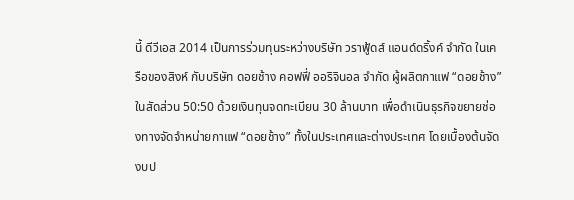นี้ ดีวีเอส 2014 เป็นการร่วมทุนระหว่างบริษัท วราฟู้ดส์ แอนด์ดริ้งค์ จำกัด ในเครือของสิงห์ กับบริษัท ดอยช้าง คอฟฟี่ ออริจินอล จำกัด ผู้ผลิตกาแฟ “ดอยช้าง” ในสัดส่วน 50:50 ด้วยเงินทุนจดทะเบียน 30 ล้านบาท เพื่อดำเนินธุรกิจขยายช่องทางจัดจำหน่ายกาแฟ “ดอยช้าง” ทั้งในประเทศและต่างประเทศ โดยเบื้องต้นจัดงบป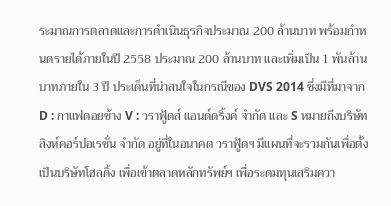ระมาณการตลาดและการดำเนินธุรกิจประมาณ 200 ล้านบาท พร้อมกำหนดรายได้ภายในปี 2558 ประมาณ 200 ล้านบาท และเพิ่มเป็น 1 พันล้านบาทภายใน 3 ปี ประเด็นที่น่าสนใจในกรณีของ DVS 2014 ซึ่งมีที่มาจาก D : กาแฟดอยช้าง V : วราฟู้ดส์ แอนด์ดริ้งค์ จำกัด และ S หมายถึงบริษัท สิงห์คอร์ปอเรชั่น จำกัด อยู่ที่ในอนาคต วราฟู้ดฯ มีแผนที่จะรวมกันเพื่อตั้งเป็นบริษัทโฮลดิ้ง เพื่อเข้าตลาดหลักทรัพย์ฯ เพื่อระดมทุนเสริมควา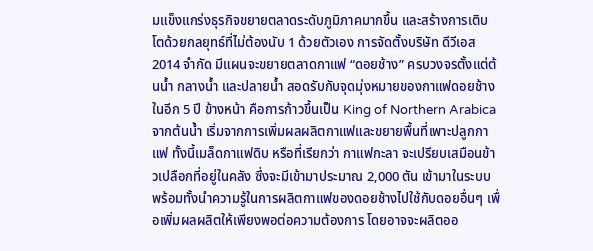มแข็งแกร่งธุรกิจขยายตลาดระดับภูมิภาคมากขึ้น และสร้างการเติบโตด้วยกลยุทธ์ที่ไม่ต้องนับ 1 ด้วยตัวเอง การจัดตั้งบริษัท ดีวีเอส 2014 จำกัด มีแผนจะขยายตลาดกาแฟ “ดอยช้าง” ครบวงจรตั้งแต่ต้นน้ำ กลางน้ำ และปลายน้ำ สอดรับกับจุดมุ่งหมายของกาแฟดอยช้างในอีก 5 ปี ข้างหน้า คือการก้าวขึ้นเป็น King of Northern Arabica จากต้นน้ำ เริ่มจากการเพิ่มผลผลิตกาแฟและขยายพื้นที่เพาะปลูกกาแฟ ทั้งนี้เมล็ดกาแฟดิบ หรือที่เรียกว่า กาแฟกะลา จะเปรียบเสมือนข้าวเปลือกที่อยู่ในคลัง ซึ่งจะมีเข้ามาประมาณ 2,000 ตัน เข้ามาในระบบ พร้อมทั้งนำความรู้ในการผลิตกาแฟของดอยช้างไปใช้กับดอยอื่นๆ เพื่อเพิ่มผลผลิตให้เพียงพอต่อความต้องการ โดยอาจจะผลิตออ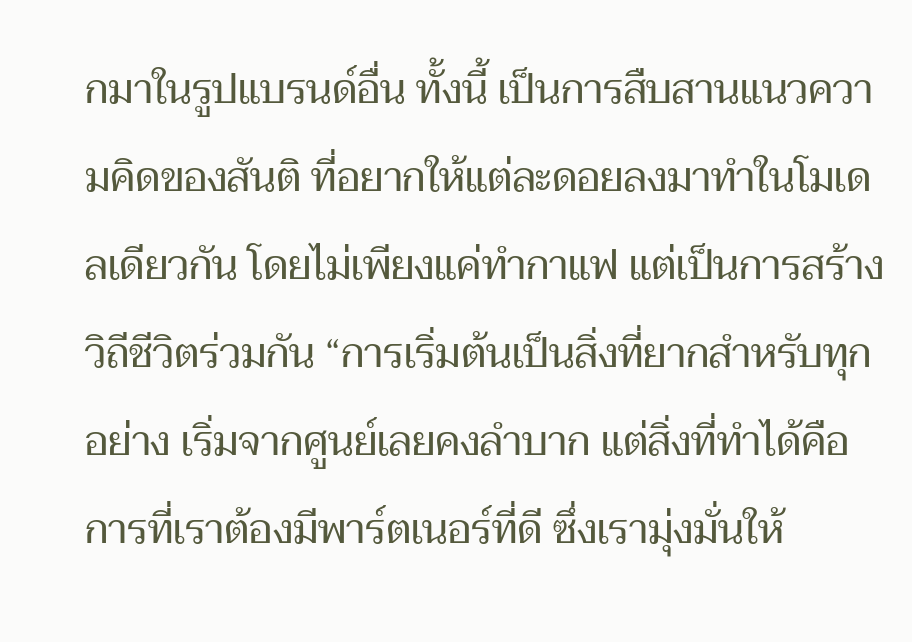กมาในรูปแบรนด์อื่น ทั้งนี้ เป็นการสืบสานแนวความคิดของสันติ ที่อยากให้แต่ละดอยลงมาทำในโมเดลเดียวกัน โดยไม่เพียงแค่ทำกาแฟ แต่เป็นการสร้างวิถีชีวิตร่วมกัน “การเริ่มต้นเป็นสิ่งที่ยากสำหรับทุกอย่าง เริ่มจากศูนย์เลยคงลำบาก แต่สิ่งที่ทำได้คือการที่เราต้องมีพาร์ตเนอร์ที่ดี ซึ่งเรามุ่งมั่นให้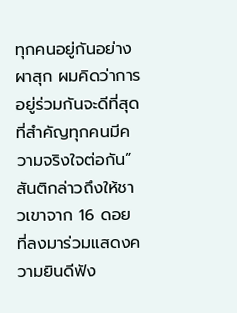ทุกคนอยู่กันอย่างผาสุก ผมคิดว่าการอยู่ร่วมกันจะดีที่สุด ที่สำคัญทุกคนมีความจริงใจต่อกัน” สันติกล่าวถึงให้ชาวเขาจาก 16 ดอย ที่ลงมาร่วมแสดงความยินดีฟัง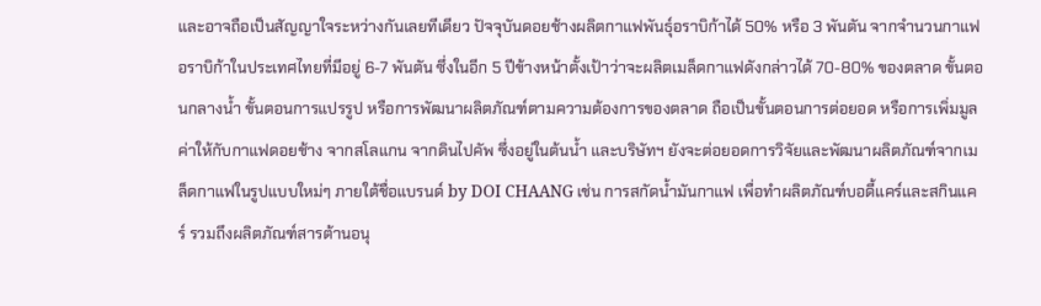และอาจถือเป็นสัญญาใจระหว่างกันเลยทีเดียว ปัจจุบันดอยช้างผลิตกาแฟพันธุ์อราบิก้าได้ 50% หรือ 3 พันตัน จากจำนวนกาแฟอราบิก้าในประเทศไทยที่มีอยู่ 6-7 พันตัน ซึ่งในอีก 5 ปีข้างหน้าตั้งเป้าว่าจะผลิตเมล็ดกาแฟดังกล่าวได้ 70-80% ของตลาด ขั้นตอนกลางน้ำ ขั้นตอนการแปรรูป หรือการพัฒนาผลิตภัณฑ์ตามความต้องการของตลาด ถือเป็นขั้นตอนการต่อยอด หรือการเพิ่มมูลค่าให้กับกาแฟดอยช้าง จากสโลแกน จากดินไปคัพ ซึ่งอยู่ในต้นน้ำ และบริษัทฯ ยังจะต่อยอดการวิจัยและพัฒนาผลิตภัณฑ์จากเมล็ดกาแฟในรูปแบบใหม่ๆ ภายใต้ชื่อแบรนด์ by DOI CHAANG เช่น การสกัดน้ำมันกาแฟ เพื่อทำผลิตภัณฑ์บอดี้แคร์และสกินแคร์ รวมถึงผลิตภัณฑ์สารต้านอนุ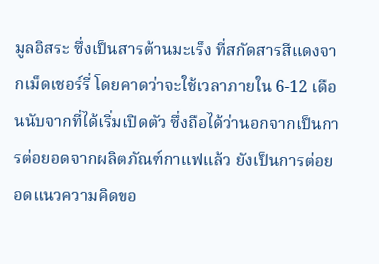มูลอิสระ ซึ่งเป็นสารต้านมะเร็ง ที่สกัดสารสีแดงจากเม็ดเชอร์รี่ โดยคาดว่าจะใช้เวลาภายใน 6-12 เดือนนับจากที่ได้เริ่มเปิดตัว ซึ่งถือได้ว่านอกจากเป็นการต่อยอดจากผลิตภัณฑ์กาแฟแล้ว ยังเป็นการต่อยอดแนวความคิดขอ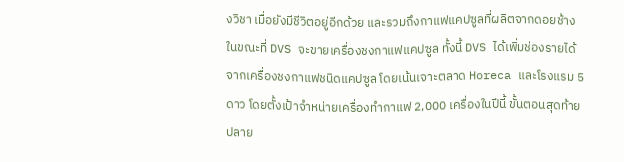งวิชา เมื่อยังมีชีวิตอยู่อีกด้วย และรวมถึงกาแฟแคปซูลที่ผลิตจากดอยช้าง ในขณะที่ DVS จะขายเครื่องชงกาแฟแคปซูล ทั้งนี้ DVS ได้เพิ่มช่องรายได้จากเครื่องชงกาแฟชนิดแคปซูล โดยเน้นเจาะตลาด Horeca และโรงแรม 5 ดาว โดยตั้งเป้าจำหน่ายเครื่องทำกาแฟ 2,000 เครื่องในปีนี้ ขั้นตอนสุดท้าย ปลาย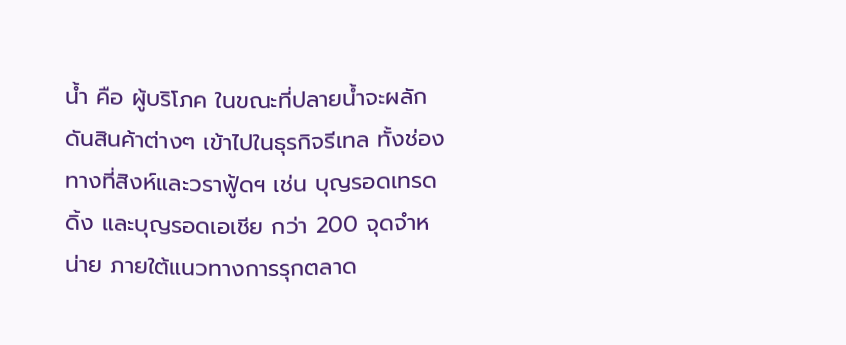น้ำ คือ ผู้บริโภค ในขณะที่ปลายน้ำจะผลักดันสินค้าต่างๆ เข้าไปในธุรกิจรีเทล ทั้งช่องทางที่สิงห์และวราฟู้ดฯ เช่น บุญรอดเทรดดิ้ง และบุญรอดเอเชีย กว่า 200 จุดจำหน่าย ภายใต้แนวทางการรุกตลาด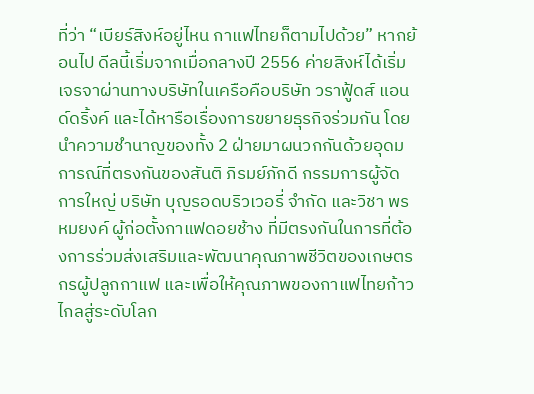ที่ว่า “เบียร์สิงห์อยู่ไหน กาแฟไทยก็ตามไปด้วย” หากย้อนไป ดีลนี้เริ่มจากเมื่อกลางปี 2556 ค่ายสิงห์ได้เริ่มเจรจาผ่านทางบริษัทในเครือคือบริษัท วราฟู้ดส์ แอนด์ดริ้งค์ และได้หารือเรื่องการขยายธุรกิจร่วมกัน โดยนำความชำนาญของทั้ง 2 ฝ่ายมาผนวกกันด้วยอุดมการณ์ที่ตรงกันของสันติ ภิรมย์ภักดี กรรมการผู้จัดการใหญ่ บริษัท บุญรอดบริวเวอรี่ จำกัด และวิชา พรหมยงค์ ผู้ก่อตั้งกาแฟดอยช้าง ที่มีตรงกันในการที่ต้องการร่วมส่งเสริมและพัฒนาคุณภาพชีวิตของเกษตรกรผู้ปลูกกาแฟ และเพื่อให้คุณภาพของกาแฟไทยก้าวไกลสู่ระดับโลก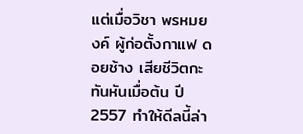แต่เมื่อวิชา พรหมยงค์ ผู้ก่อตั้งกาแฟ ดอยช้าง เสียชีวิตกะทันหันเมื่อต้น ปี 2557 ทำให้ดีลนี้ล่า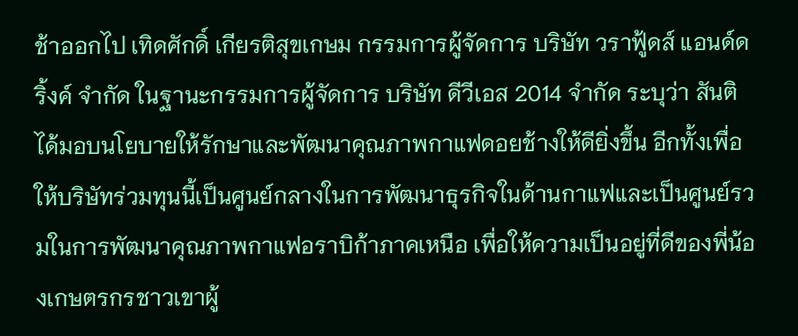ช้าออกไป เทิดศักดิ์ เกียรติสุขเกษม กรรมการผู้จัดการ บริษัท วราฟู้ดส์ แอนด์ดริ้งค์ จำกัด ในฐานะกรรมการผู้จัดการ บริษัท ดีวีเอส 2014 จำกัด ระบุว่า สันติได้มอบนโยบายให้รักษาและพัฒนาคุณภาพกาแฟดอยช้างให้ดียิ่งขึ้น อีกทั้งเพื่อให้บริษัทร่วมทุนนี้เป็นศูนย์กลางในการพัฒนาธุรกิจในด้านกาแฟและเป็นศูนย์รวมในการพัฒนาคุณภาพกาแฟอราบิก้าภาคเหนือ เพื่อให้ความเป็นอยู่ที่ดีของพี่น้องเกษตรกรชาวเขาผู้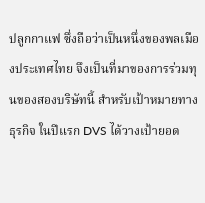ปลูกกาแฟ ซึ่งถือว่าเป็นหนึ่งของพลเมืองประเทศไทย จึงเป็นที่มาของการร่วมทุนของสองบริษัทนี้ สำหรับเป้าหมายทางธุรกิจ ในปีแรก DVS ได้วางเป้ายอด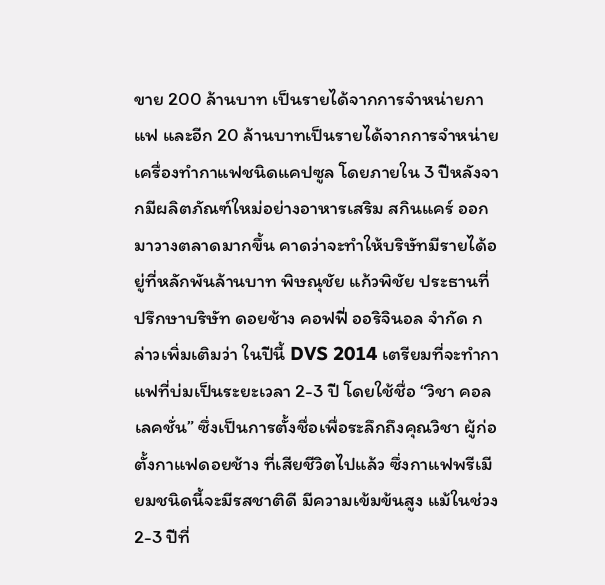ขาย 200 ล้านบาท เป็นรายได้จากการจำหน่ายกาแฟ และอีก 20 ล้านบาทเป็นรายได้จากการจำหน่ายเครื่องทำกาแฟชนิดแคปซูล โดยภายใน 3 ปีหลังจากมีผลิตภัณฑ์ใหม่อย่างอาหารเสริม สกินแคร์ ออกมาวางตลาดมากขึ้น คาดว่าจะทำให้บริษัทมีรายได้อยู่ที่หลักพันล้านบาท พิษณุชัย แก้วพิชัย ประธานที่ปรึกษาบริษัท ดอยช้าง คอฟฟี่ ออริจินอล จำกัด กล่าวเพิ่มเติมว่า ในปีนี้ DVS 2014 เตรียมที่จะทำกาแฟที่บ่มเป็นระยะเวลา 2-3 ปี โดยใช้ชื่อ “วิชา คอลเลคชั่น” ซึ่งเป็นการตั้งชื่อเพื่อระลึกถึงคุณวิชา ผู้ก่อตั้งกาแฟดอยช้าง ที่เสียชีวิตไปแล้ว ซึ่งกาแฟพรีเมียมชนิดนี้จะมีรสชาติดี มีความเข้มข้นสูง แม้ในช่วง 2-3 ปีที่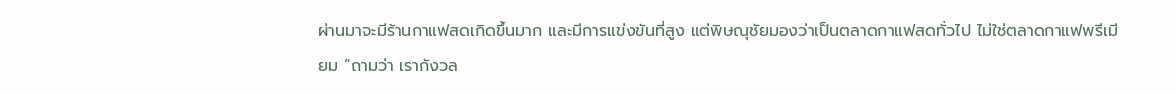ผ่านมาจะมีร้านกาแฟสดเกิดขึ้นมาก และมีการแข่งขันที่สูง แต่พิษณุชัยมองว่าเป็นตลาดกาแฟสดทั่วไป ไม่ใช่ตลาดกาแฟพรีเมียม “ถามว่า เรากังวล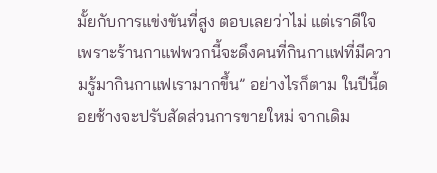มั้ยกับการแข่งขันที่สูง ตอบเลยว่าไม่ แต่เราดีใจ เพราะร้านกาแฟพวกนี้จะดึงคนที่กินกาแฟที่มีความรู้มากินกาแฟเรามากขึ้น” อย่างไรก็ตาม ในปีนี้ดอยช้างจะปรับสัดส่วนการขายใหม่ จากเดิม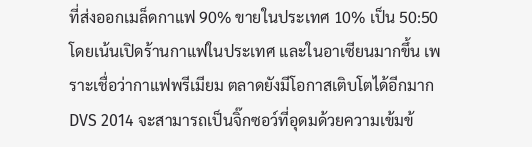ที่ส่งออกเมล็ดกาแฟ 90% ขายในประเทศ 10% เป็น 50:50 โดยเน้นเปิดร้านกาแฟในประเทศ และในอาเซียนมากขึ้น เพราะเชื่อว่ากาแฟพรีเมียม ตลาดยังมีโอกาสเติบโตได้อีกมาก DVS 2014 จะสามารถเป็นจิ๊กซอว์ที่อุดมด้วยความเข้มข้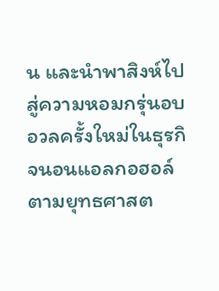น และนำพาสิงห์ไปสู่ความหอมกรุ่นอบอวลครั้งใหม่ในธุรกิจนอนแอลกอฮอล์ ตามยุทธศาสต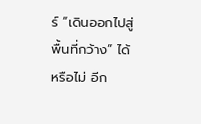ร์ “เดินออกไปสู่พื้นที่กว้าง” ได้หรือไม่ อีก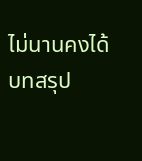ไม่นานคงได้บทสรุป